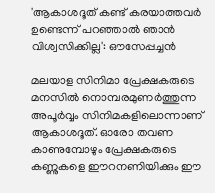'ആകാശദൂത് കണ്ട് കരയാത്തവർ ഉണ്ടെന്ന് പറഞ്ഞാൽ ഞാൻ വിശ്വസിക്കില്ല': ഔസേപ്പച്ചൻ

മലയാള സിനിമാ പ്രേക്ഷകരുടെ മനസില്‍ നൊമ്പരമുണര്‍ത്തുന്ന അപൂര്‍വ്വം സിനിമകളിലൊന്നാണ് ആകാശദൂത്. ഓരോ തവണ കാണുമ്പോഴും പ്രേക്ഷകരുടെ കണ്ണുകളെ ഈറനണിയിക്കും ഈ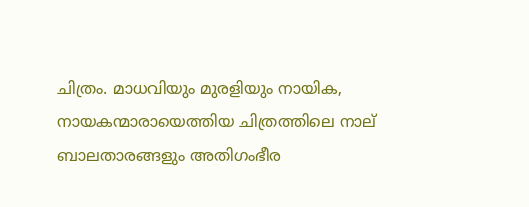ചിത്രം. മാധവിയും മുരളിയും നായിക, നായകന്മാരായെത്തിയ ചിത്രത്തിലെ നാല് ബാലതാരങ്ങളും അതിഗംഭീര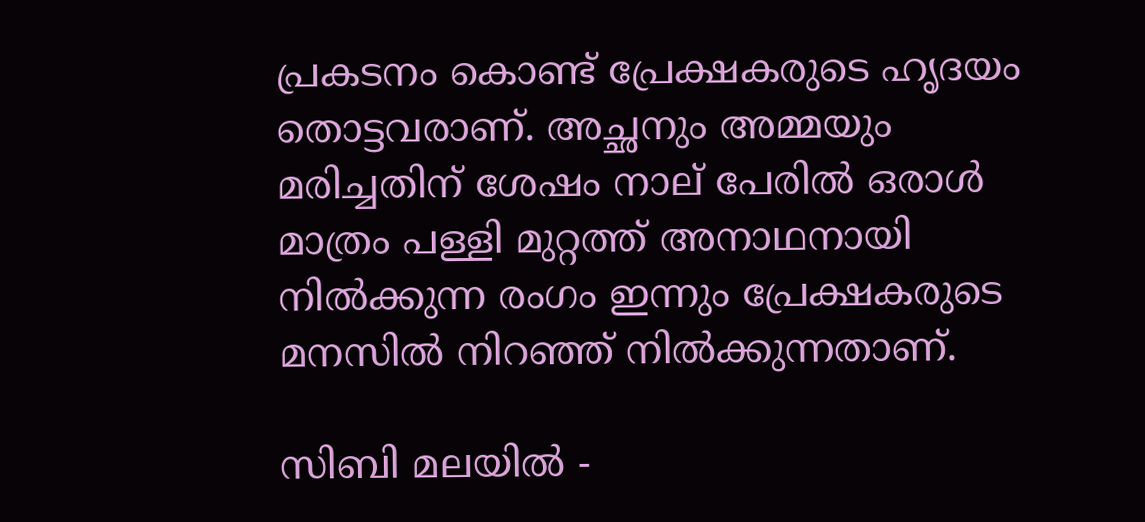പ്രകടനം കൊണ്ട് പ്രേക്ഷകരുടെ ഹൃദയം തൊട്ടവരാണ്. അച്ഛനും അമ്മയും മരിച്ചതിന് ശേഷം നാല് പേരില്‍ ഒരാള്‍ മാത്രം പള്ളി മുറ്റത്ത് അനാഥനായി നില്‍ക്കുന്ന രംഗം ഇന്നും പ്രേക്ഷകരുടെ മനസിൽ നിറഞ്ഞ് നില്‍ക്കുന്നതാണ്.

സിബി മലയിൽ -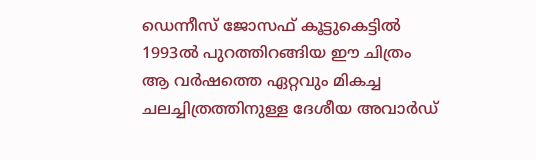ഡെന്നീസ്‌ ജോസഫ്‌ കൂട്ടുകെട്ടിൽ 1993ൽ പുറത്തിറങ്ങിയ ഈ ചിത്രം ആ വർഷത്തെ ഏറ്റവും മികച്ച ചലച്ചിത്രത്തിനുള്ള ദേശീയ അവാർഡ്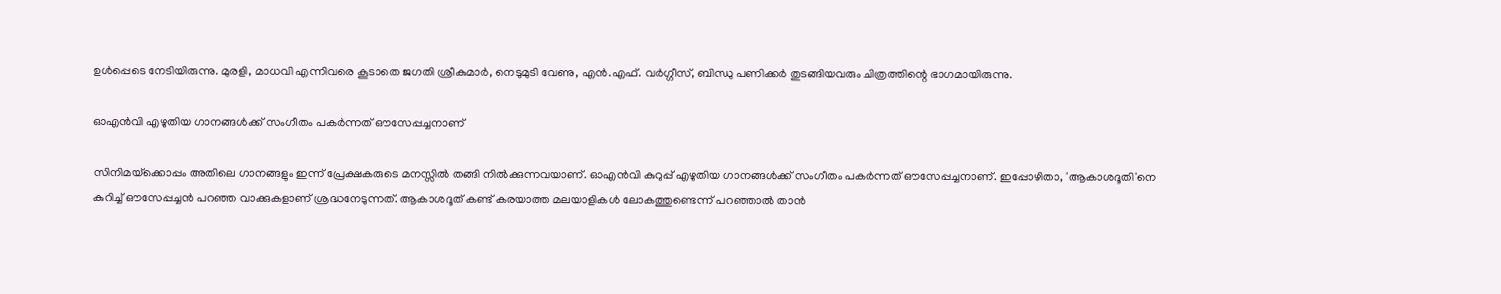ഉൾപ്പെടെ നേടിയിരുന്നു. മുരളി, മാധവി എന്നിവരെ കൂടാതെ ജഗതി ശ്രീകുമാർ, നെടുമുടി വേണു, എൻ.എഫ്. വർഗ്ഗീസ്, ബിന്ധു പണിക്കർ തുടങ്ങിയവരും ചിത്രത്തിന്റെ ഭാഗമായിരുന്നു.

ഓഎൻവി എഴുതിയ ഗാനങ്ങൾക്ക് സംഗീതം പകർന്നത് ഔസേപ്പച്ചനാണ്

സിനിമയ്‌ക്കൊപ്പം അതിലെ ഗാനങ്ങളും ഇന്ന് പ്രേക്ഷകരുടെ മനസ്സിൽ തങ്ങി നിൽക്കുന്നവയാണ്. ഓഎൻവി കുറുപ്പ് എഴുതിയ ഗാനങ്ങൾക്ക് സംഗീതം പകർന്നത് ഔസേപ്പച്ചനാണ്. ഇപ്പോഴിതാ, 'ആകാശദൂതി'നെ കുറിച്ച് ഔസേപ്പച്ചൻ പറഞ്ഞ വാക്കുകളാണ് ശ്രദ്ധനേടുന്നത്. ആകാശദൂത് കണ്ട് കരയാത്ത മലയാളികള്‍ ലോകത്തുണ്ടെന്ന് പറഞ്ഞാല്‍ താൻ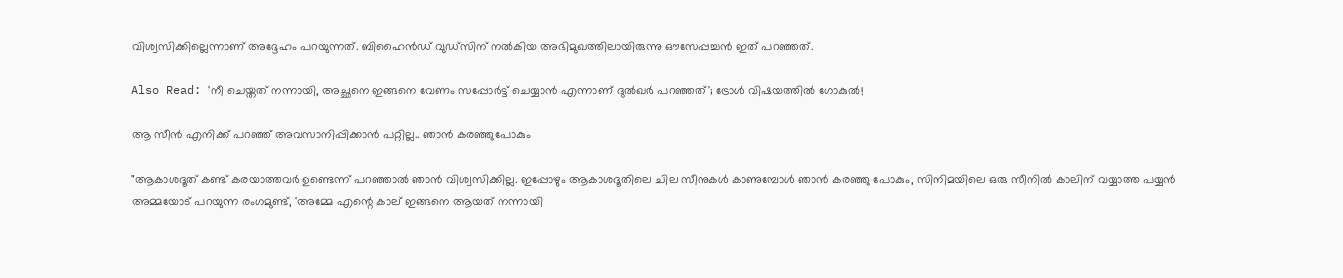വിശ്വസിക്കില്ലെന്നാണ് അദ്ദേഹം പറയുന്നത്. ബിഹൈന്‍ഡ് വുഡ്സിന് നല്‍കിയ അഭിമുഖത്തിലായിരുന്നു ഔസേപ്പച്ചൻ ഇത് പറഞ്ഞത്.

Also Read: 'നീ ചെയ്തത് നന്നായി, അച്ഛനെ ഇങ്ങനെ വേണം സപ്പോർട്ട് ചെയ്യാൻ എന്നാണ് ദുൽഖർ പറഞ്ഞത്'; ട്രോൾ വിഷയത്തിൽ ഗോകുൽ!

ആ സീന്‍ എനിക്ക് പറഞ്ഞ് അവസാനിപ്പിക്കാന്‍ പറ്റില്ല.. ഞാന്‍ കരഞ്ഞുപോകും

"ആകാശദൂത് കണ്ട് കരയാത്തവർ ഉണ്ടെന്ന് പറഞ്ഞാൽ ഞാൻ വിശ്വസിക്കില്ല. ഇപ്പോഴും ആകാശദൂതിലെ ചില സീനുകള്‍ കാണുമ്പോള്‍ ഞാന്‍ കരഞ്ഞു പോകും, സിനിമയിലെ ഒരു സീനില്‍ കാലിന് വയ്യാത്ത പയ്യന്‍ അമ്മയോട് പറയുന്ന രംഗമുണ്ട്, 'അമ്മേ എന്റെ കാല് ഇങ്ങനെ ആയത് നന്നായി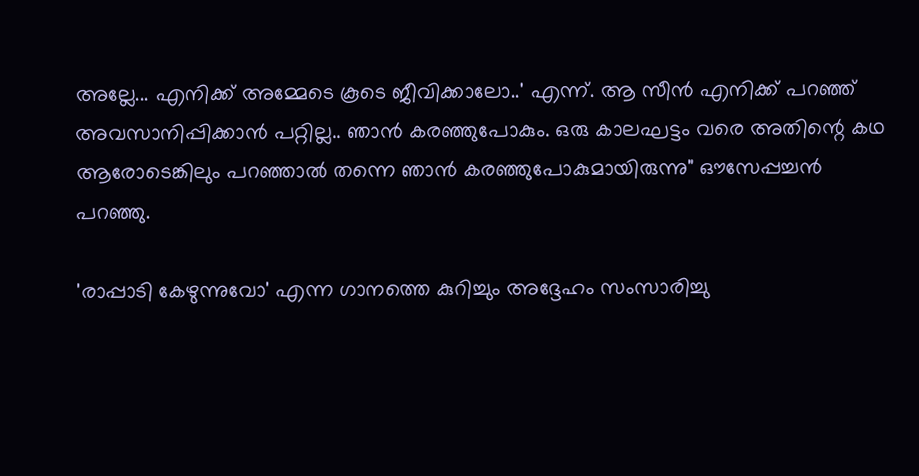അല്ലേ... എനിക്ക് അമ്മേടെ കൂടെ ജീവിക്കാലോ..' എന്ന്. ആ സീന്‍ എനിക്ക് പറഞ്ഞ് അവസാനിപ്പിക്കാന്‍ പറ്റില്ല.. ഞാന്‍ കരഞ്ഞുപോകും. ഒരു കാലഘട്ടം വരെ അതിന്റെ കഥ ആരോടെങ്കിലും പറഞ്ഞാൽ തന്നെ ഞാൻ കരഞ്ഞുപോകുമായിരുന്നു" ഔസേപ്പച്ചന്‍ പറഞ്ഞു.

'രാപ്പാടി കേഴുന്നുവോ' എന്ന ഗാനത്തെ കുറിച്ചും അദ്ദേഹം സംസാരിച്ചു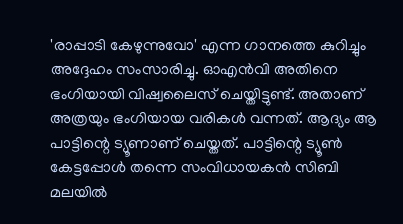'രാപ്പാടി കേഴുന്നുവോ' എന്ന ഗാനത്തെ കുറിച്ചും അദ്ദേഹം സംസാരിച്ചു. ഓഎൻവി അതിനെ ഭംഗിയായി വിഷ്വലൈസ് ചെയ്തിട്ടുണ്ട്. അതാണ് അത്രയും ഭംഗിയായ വരികൾ വന്നത്. ആദ്യം ആ പാട്ടിന്റെ ട്യൂണാണ് ചെയ്തത്. പാട്ടിന്റെ ട്യൂണ്‍ കേട്ടപ്പോള്‍ തന്നെ സംവിധായകന്‍ സിബി മലയില്‍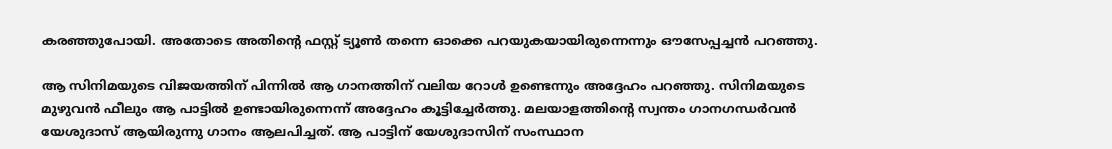കരഞ്ഞുപോയി. അതോടെ അതിന്റെ ഫസ്റ്റ് ട്യൂണ്‍ തന്നെ ഓക്കെ പറയുകയായിരുന്നെന്നും ഔസേപ്പച്ചന്‍ പറഞ്ഞു.

ആ സിനിമയുടെ വിജയത്തിന് പിന്നിൽ ആ ഗാനത്തിന് വലിയ റോൾ ഉണ്ടെന്നും അദ്ദേഹം പറഞ്ഞു. സിനിമയുടെ മുഴുവൻ ഫീലും ആ പാട്ടിൽ ഉണ്ടായിരുന്നെന്ന് അദ്ദേഹം കൂട്ടിച്ചേർത്തു. മലയാളത്തിന്റെ സ്വന്തം ഗാനഗന്ധർവൻ യേശുദാസ് ആയിരുന്നു ഗാനം ആലപിച്ചത്. ആ പാട്ടിന് യേശുദാസിന് സംസ്ഥാന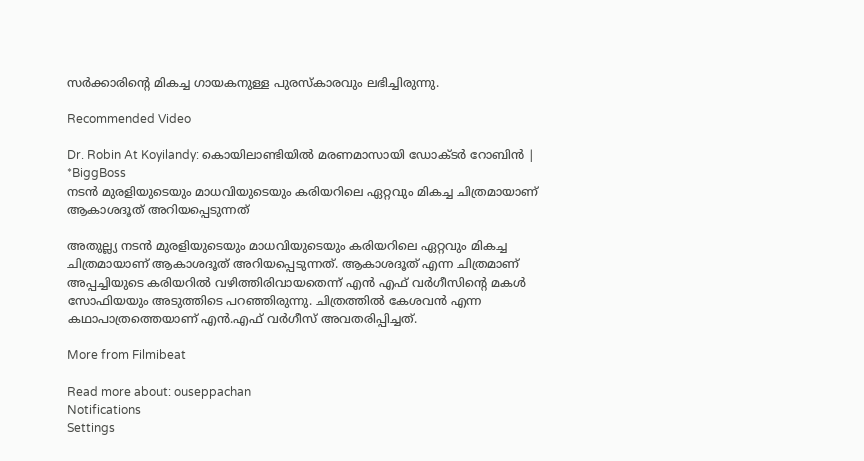സർക്കാരിന്റെ മികച്ച ഗായകനുള്ള പുരസ്‌കാരവും ലഭിച്ചിരുന്നു.

Recommended Video

Dr. Robin At Koyilandy: കൊയിലാണ്ടിയിൽ മരണമാസായി ഡോക്ടർ റോബിൻ | *BiggBoss
നടൻ മുരളിയുടെയും മാധവിയുടെയും കരിയറിലെ ഏറ്റവും മികച്ച ചിത്രമായാണ് ആകാശദൂത് അറിയപ്പെടുന്നത്

അതുല്ല്യ നടൻ മുരളിയുടെയും മാധവിയുടെയും കരിയറിലെ ഏറ്റവും മികച്ച ചിത്രമായാണ് ആകാശദൂത് അറിയപ്പെടുന്നത്. ആകാശദൂത് എന്ന ചിത്രമാണ് അപ്പച്ചിയുടെ കരിയറില്‍ വഴിത്തിരിവായതെന്ന് എൻ എഫ് വർഗീസിന്റെ മകൾ സോഫിയയും അടുത്തിടെ പറഞ്ഞിരുന്നു. ചിത്രത്തിൽ കേശവന്‍ എന്ന കഥാപാത്രത്തെയാണ് എൻ.എഫ് വർഗീസ് അവതരിപ്പിച്ചത്.

More from Filmibeat

Read more about: ouseppachan
Notifications
Settings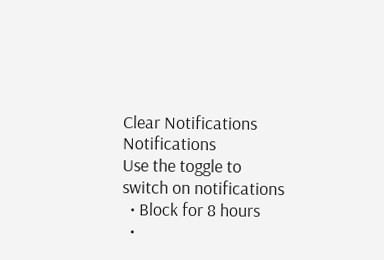Clear Notifications
Notifications
Use the toggle to switch on notifications
  • Block for 8 hours
  •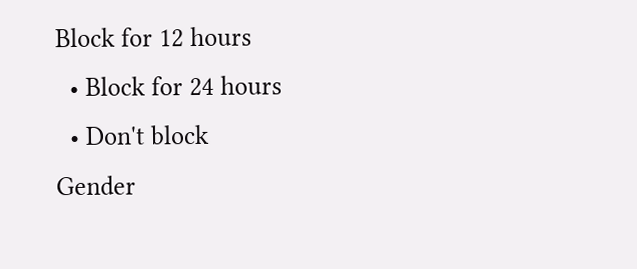Block for 12 hours
  • Block for 24 hours
  • Don't block
Gender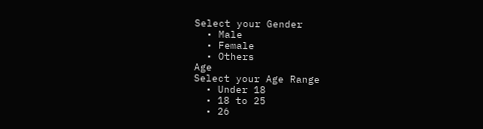Select your Gender
  • Male
  • Female
  • Others
Age
Select your Age Range
  • Under 18
  • 18 to 25
  • 26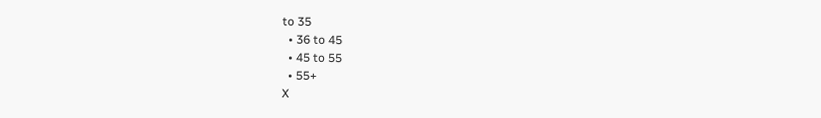to 35
  • 36 to 45
  • 45 to 55
  • 55+
X